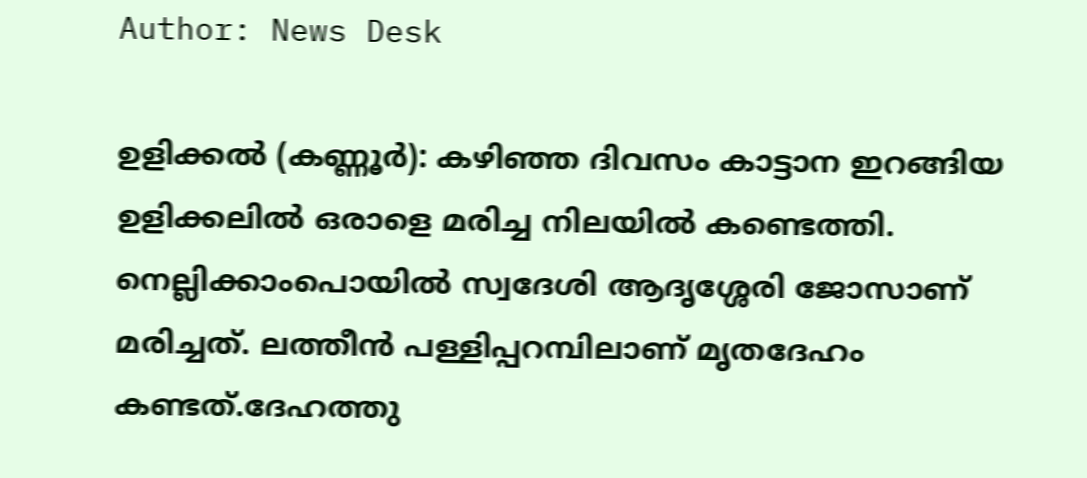Author: News Desk

ഉളിക്കല്‍ (കണ്ണൂര്‍): കഴിഞ്ഞ ദിവസം കാട്ടാന ഇറങ്ങിയ ഉളിക്കലില്‍ ഒരാളെ മരിച്ച നിലയില്‍ കണ്ടെത്തി. നെല്ലിക്കാംപൊയില്‍ സ്വദേശി ആദൃശ്ശേരി ജോസാണ് മരിച്ചത്. ലത്തീന്‍ പള്ളിപ്പറമ്പിലാണ് മൃതദേഹം കണ്ടത്.ദേഹത്തു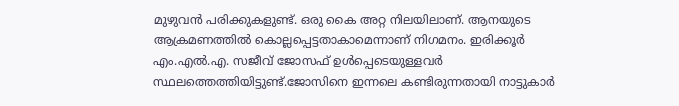മുഴുവന്‍ പരിക്കുകളുണ്ട്. ഒരു കൈ അറ്റ നിലയിലാണ്. ആനയുടെ ആക്രമണത്തില്‍ കൊല്ലപ്പെട്ടതാകാമെന്നാണ് നിഗമനം. ഇരിക്കൂര്‍ എം.എല്‍.എ. സജീവ് ജോസഫ് ഉള്‍പ്പെടെയുള്ളവര്‍ സ്ഥലത്തെത്തിയിട്ടുണ്ട്.ജോസിനെ ഇന്നലെ കണ്ടിരുന്നതായി നാട്ടുകാര്‍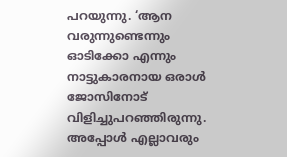പറയുന്നു. ‘ആന വരുന്നുണ്ടെന്നും ഓടിക്കോ എന്നും നാട്ടുകാരനായ ഒരാള്‍ ജോസിനോട് വിളിച്ചുപറഞ്ഞിരുന്നു. അപ്പോള്‍ എല്ലാവരും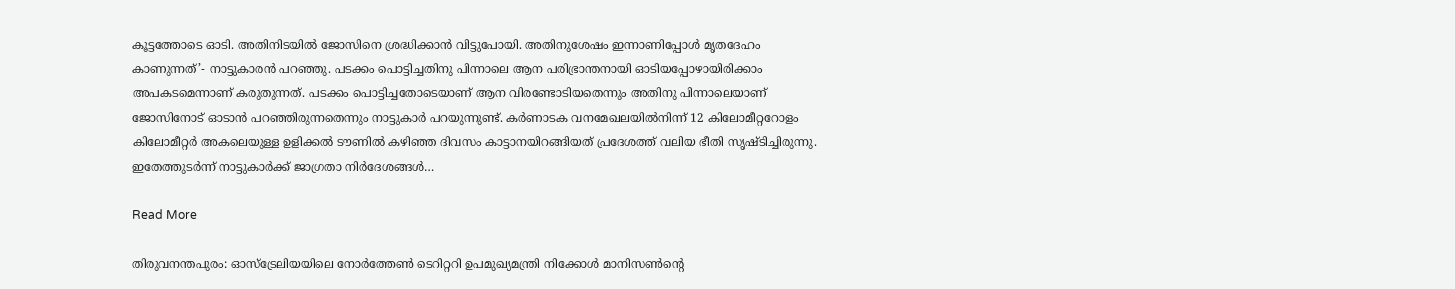കൂട്ടത്തോടെ ഓടി. അതിനിടയില്‍ ജോസിനെ ശ്രദ്ധിക്കാന്‍ വിട്ടുപോയി. അതിനുശേഷം ഇന്നാണിപ്പോള്‍ മൃതദേഹം കാണുന്നത്’- നാട്ടുകാരന്‍ പറഞ്ഞു. പടക്കം പൊട്ടിച്ചതിനു പിന്നാലെ ആന പരിഭ്രാന്തനായി ഓടിയപ്പോഴായിരിക്കാം അപകടമെന്നാണ് കരുതുന്നത്. പടക്കം പൊട്ടിച്ചതോടെയാണ് ആന വിരണ്ടോടിയതെന്നും അതിനു പിന്നാലെയാണ് ജോസിനോട് ഓടാന്‍ പറഞ്ഞിരുന്നതെന്നും നാട്ടുകാര്‍ പറയുന്നുണ്ട്. കര്‍ണാടക വനമേഖലയില്‍നിന്ന് 12 കിലോമീറ്ററോളം കിലോമീറ്റര്‍ അകലെയുള്ള ഉളിക്കല്‍ ടൗണില്‍ കഴിഞ്ഞ ദിവസം കാട്ടാനയിറങ്ങിയത് പ്രദേശത്ത് വലിയ ഭീതി സൃഷ്ടിച്ചിരുന്നു. ഇതേത്തുടര്‍ന്ന് നാട്ടുകാര്‍ക്ക് ജാഗ്രതാ നിര്‍ദേശങ്ങള്‍…

Read More

തിരുവനന്തപുരം: ഓസ്ട്രേലിയയിലെ നോര്‍ത്തേണ്‍ ടെറിറ്ററി ഉപമുഖ്യമന്ത്രി നിക്കോൾ മാനിസൺന്‍റെ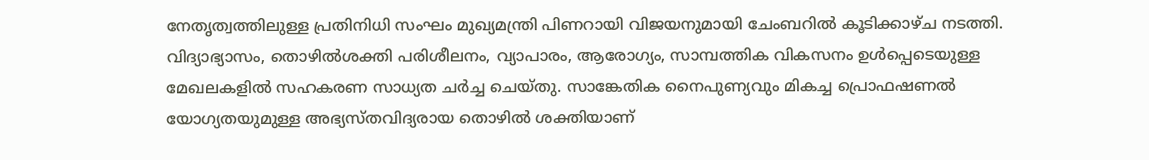നേതൃത്വത്തിലുള്ള പ്രതിനിധി സംഘം മുഖ്യമന്ത്രി പിണറായി വിജയനുമായി ചേംബറില്‍ കൂടിക്കാഴ്ച നടത്തി. വിദ്യാഭ്യാസം, തൊഴില്‍ശക്തി പരിശീലനം, വ്യാപാരം, ആരോഗ്യം, സാമ്പത്തിക വികസനം ഉള്‍പ്പെടെയുള്ള മേഖലകളില്‍ സഹകരണ സാധ്യത ചര്‍ച്ച ചെയ്തു. സാങ്കേതിക നൈപുണ്യവും മികച്ച പ്രൊഫഷണല്‍ യോഗ്യതയുമുള്ള അഭ്യസ്തവിദ്യരായ തൊഴില്‍ ശക്തിയാണ്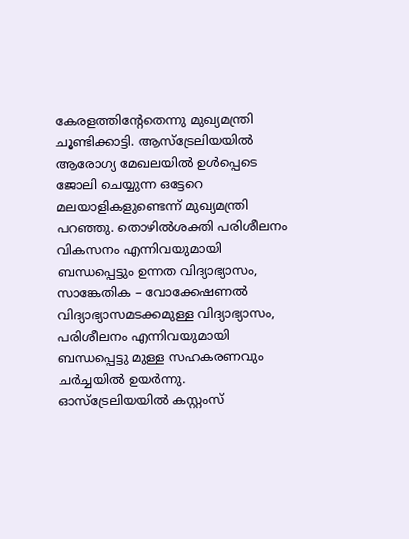കേരളത്തിന്‍റേതെന്നു മുഖ്യമന്ത്രി ചൂണ്ടിക്കാട്ടി. ആസ്ട്രേലിയയില്‍ ആരോഗ്യ മേഖലയില്‍ ഉള്‍പ്പെടെ ജോലി ചെയ്യുന്ന ഒട്ടേറെ മലയാളികളുണ്ടെന്ന് മുഖ്യമന്ത്രി പറഞ്ഞു. തൊഴില്‍ശക്തി പരിശീലനം വികസനം എന്നിവയുമായി ബന്ധപ്പെട്ടും ഉന്നത വിദ്യാഭ്യാസം, സാങ്കേതിക – വോക്കേഷണല്‍ വിദ്യാഭ്യാസമടക്കമുള്ള വിദ്യാഭ്യാസം, പരിശീലനം എന്നിവയുമായി ബന്ധപ്പെട്ടു മുള്ള സഹകരണവും ചര്‍ച്ചയില്‍ ഉയര്‍ന്നു. ഓസ്ട്രേലിയയിൽ കസ്റ്റംസ്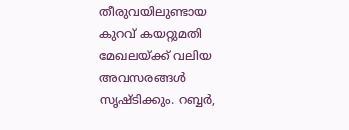തീരുവയിലുണ്ടായ കുറവ് കയറ്റുമതി മേഖലയ്ക്ക് വലിയ അവസരങ്ങള്‍ സൃഷ്ടിക്കും. റബ്ബര്‍,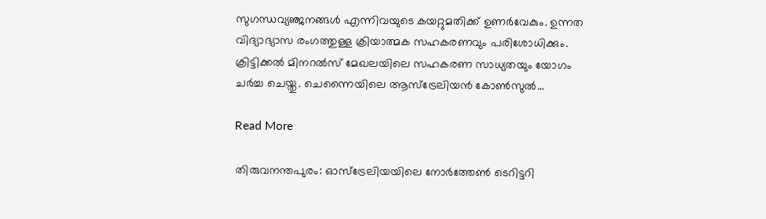സുഗന്ധവ്യഞ്ജനങ്ങള്‍ എന്നിവയുടെ കയറ്റുമതിക്ക് ഉണര്‍വേകും. ഉന്നത വിദ്യാഭ്യാസ രംഗത്തുള്ള ക്രിയാത്മക സഹകരണവും പരിശോധിക്കും. ക്രിട്ടിക്കല്‍ മിനറല്‍സ് മേഖലയിലെ സഹകരണ സാധ്യതയും യോഗം ചര്‍ച്ച ചെയ്തു. ചെന്നൈയിലെ ആസ്ട്രേലിയന്‍ കോണ്‍സുല്‍…

Read More

തിരുവനന്തപുരം: ഓസ്ട്രേലിയയിലെ നോര്‍ത്തേണ്‍ ടെറിട്ടറി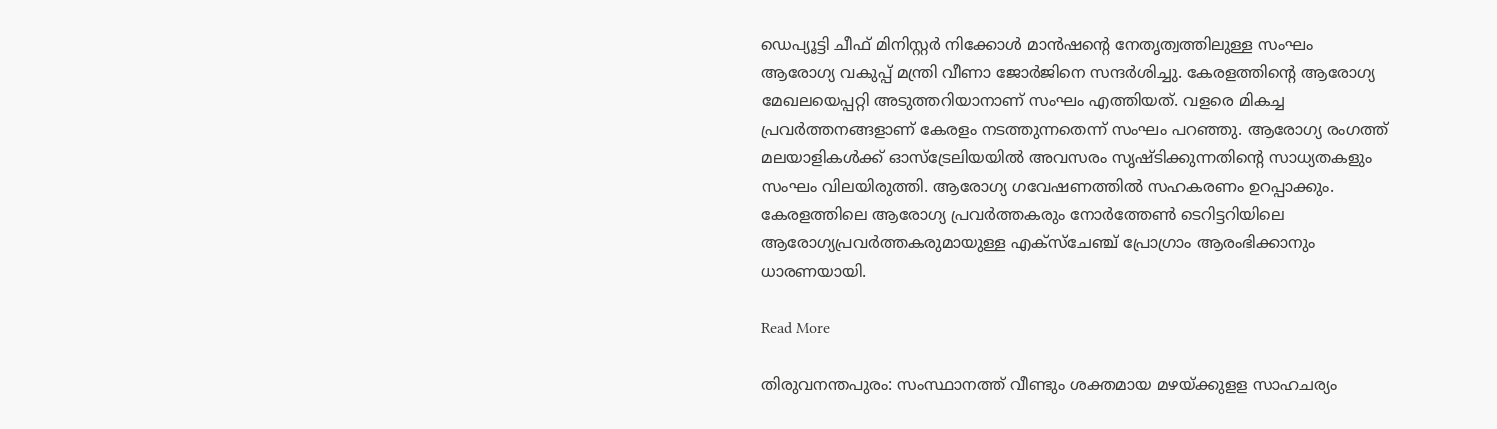ഡെപ്യൂട്ടി ചീഫ് മിനിസ്റ്റര്‍ നിക്കോള്‍ മാന്‍ഷന്റെ നേതൃത്വത്തിലുള്ള സംഘം ആരോഗ്യ വകുപ്പ് മന്ത്രി വീണാ ജോര്‍ജിനെ സന്ദര്‍ശിച്ചു. കേരളത്തിന്റെ ആരോഗ്യ മേഖലയെപ്പറ്റി അടുത്തറിയാനാണ് സംഘം എത്തിയത്. വളരെ മികച്ച പ്രവര്‍ത്തനങ്ങളാണ് കേരളം നടത്തുന്നതെന്ന് സംഘം പറഞ്ഞു. ആരോഗ്യ രംഗത്ത് മലയാളികള്‍ക്ക് ഓസ്ട്രേലിയയില്‍ അവസരം സൃഷ്ടിക്കുന്നതിന്റെ സാധ്യതകളും സംഘം വിലയിരുത്തി. ആരോഗ്യ ഗവേഷണത്തില്‍ സഹകരണം ഉറപ്പാക്കും. കേരളത്തിലെ ആരോഗ്യ പ്രവര്‍ത്തകരും നോര്‍ത്തേണ്‍ ടെറിട്ടറിയിലെ ആരോഗ്യപ്രവര്‍ത്തകരുമായുള്ള എക്സ്ചേഞ്ച് പ്രോഗ്രാം ആരംഭിക്കാനും ധാരണയായി.

Read More

തിരുവനന്തപുരം: സംസ്ഥാനത്ത് വീണ്ടും ശക്തമായ മഴയ്‌ക്കുളള സാഹചര്യം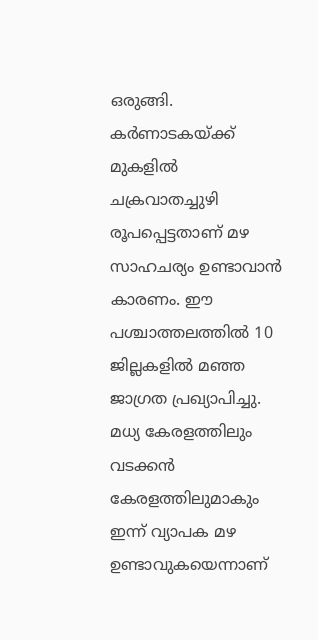ഒരുങ്ങി. കര്‍ണാടകയ്‌ക്ക് മുകളില്‍ ചക്രവാതച്ചുഴി രൂപപ്പെട്ടതാണ് മഴ സാഹചര്യം ഉണ്ടാവാന്‍ കാരണം. ഈ പശ്ചാത്തലത്തില്‍ 10 ജില്ലകളില്‍ മഞ്ഞ ജാഗ്രത പ്രഖ്യാപിച്ചു. മധ്യ കേരളത്തിലും വടക്കന്‍ കേരളത്തിലുമാകും ഇന്ന് വ്യാപക മഴ ഉണ്ടാവുകയെന്നാണ്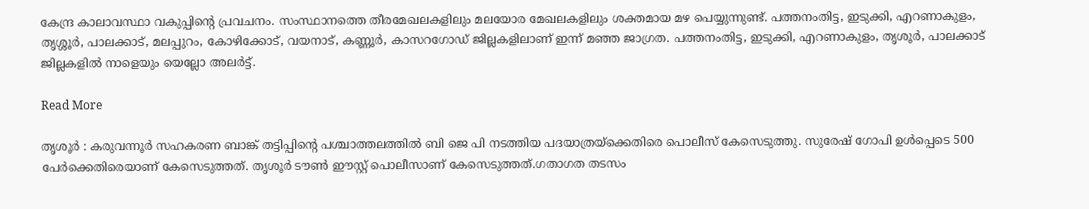കേന്ദ്ര കാലാവസ്ഥാ വകുപ്പിന്റെ പ്രവചനം. സംസ്ഥാനത്തെ തീരമേഖലകളിലും മലയോര മേഖലകളിലും ശക്തമായ മഴ പെയ്യുന്നുണ്ട്. പത്തനംതിട്ട, ഇടുക്കി, എറണാകുളം, തൃശ്ശൂര്‍, പാലക്കാട്, മലപ്പുറം, കോഴിക്കോട്, വയനാട്, കണ്ണൂര്‍, കാസറഗോഡ് ജില്ലകളിലാണ് ഇന്ന് മഞ്ഞ ജാഗ്രത. പത്തനംതിട്ട, ഇടുക്കി, എറണാകുളം, തൃശൂര്‍, പാലക്കാട് ജില്ലകളില്‍ നാളെയും യെല്ലോ അലർട്ട്.

Read More

തൃശൂര്‍ : കരുവന്നൂര്‍ സഹകരണ ബാങ്ക് തട്ടിപ്പിന്റെ പശ്ചാത്തലത്തില്‍ ബി ജെ പി നടത്തിയ പദയാത്രയ്‌ക്കെതിരെ പൊലീസ് കേസെടുത്തു. സുരേഷ് ഗോപി ഉള്‍പ്പെടെ 500 പേര്‍ക്കെതിരെയാണ് കേസെടുത്തത്. തൃശൂര്‍ ടൗണ്‍ ഈസ്റ്റ് പൊലീസാണ് കേസെടുത്തത്.ഗതാഗത തടസം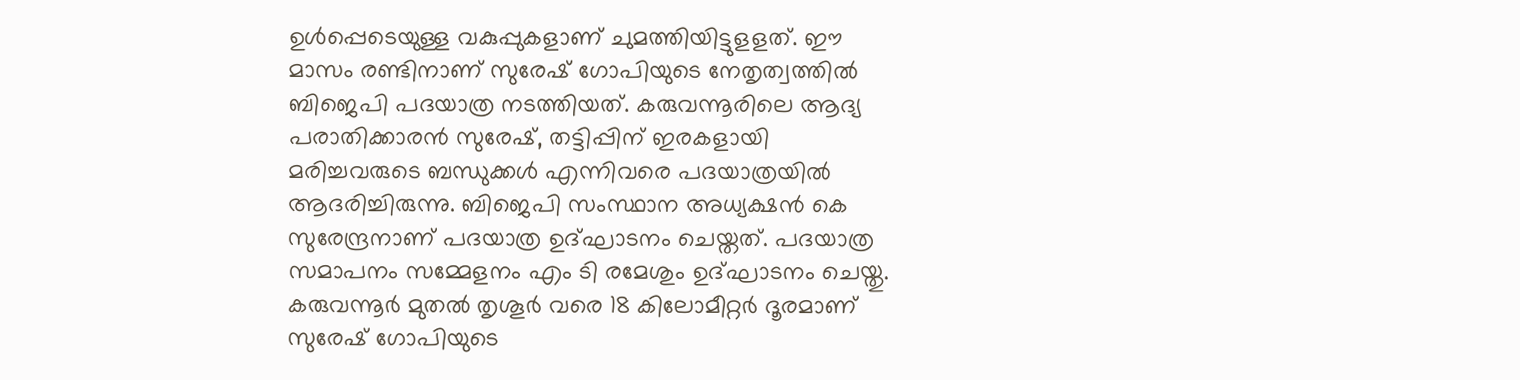ഉള്‍പ്പെടെയുള്ള വകുപ്പുകളാണ് ചുമത്തിയിട്ടുളളത്. ഈ മാസം രണ്ടിനാണ് സുരേഷ് ഗോപിയുടെ നേതൃത്വത്തില്‍ ബിജെപി പദയാത്ര നടത്തിയത്. കരുവന്നൂരിലെ ആദ്യ പരാതിക്കാരന്‍ സുരേഷ്, തട്ടിപ്പിന് ഇരകളായി മരിച്ചവരുടെ ബന്ധുക്കള്‍ എന്നിവരെ പദയാത്രയില്‍ ആദരിച്ചിരുന്നു. ബിജെപി സംസ്ഥാന അധ്യക്ഷന്‍ കെ സുരേന്ദ്രനാണ് പദയാത്ര ഉദ്ഘാടനം ചെയ്തത്. പദയാത്ര സമാപനം സമ്മേളനം എം ടി രമേശും ഉദ്ഘാടനം ചെയ്തു. കരുവന്നൂര്‍ മുതല്‍ തൃശൂര്‍ വരെ 18 കിലോമീറ്റര്‍ ദൂരമാണ് സുരേഷ് ഗോപിയുടെ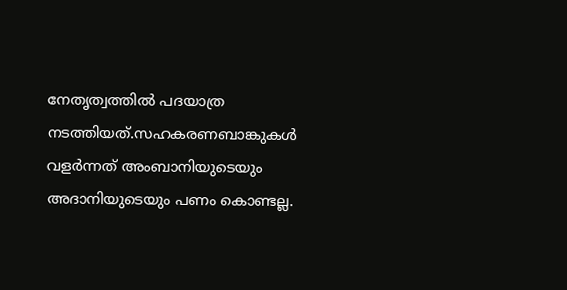നേതൃത്വത്തില്‍ പദയാത്ര നടത്തിയത്.സഹകരണബാങ്കുകള്‍ വളര്‍ന്നത് അംബാനിയുടെയും അദാനിയുടെയും പണം കൊണ്ടല്ല.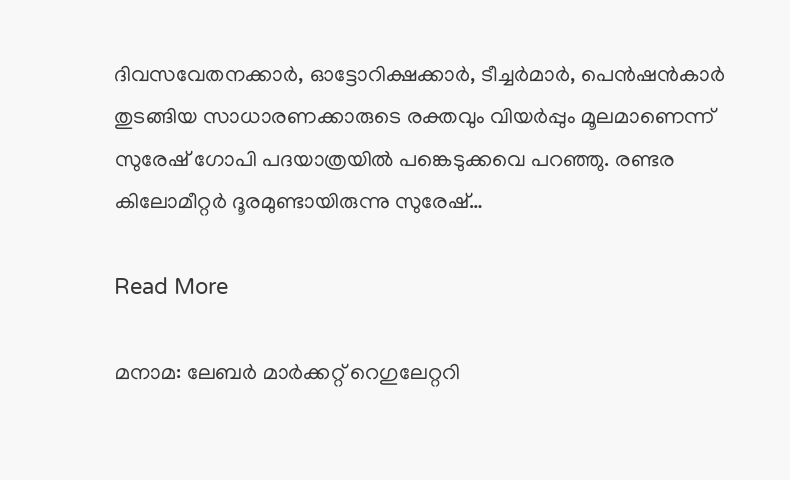ദിവസവേതനക്കാര്‍, ഓട്ടോറിക്ഷക്കാര്‍, ടീച്ചര്‍മാര്‍, പെന്‍ഷന്‍കാര്‍ തുടങ്ങിയ സാധാരണക്കാരുടെ രക്തവും വിയര്‍പ്പും മൂലമാണെന്ന് സുരേഷ് ഗോപി പദയാത്രയില്‍ പങ്കെടുക്കവെ പറഞ്ഞു. രണ്ടര കിലോമീറ്റര്‍ ദൂരമുണ്ടായിരുന്നു സുരേഷ്…

Read More

മനാമ: ലേബർ മാർക്കറ്റ് റെഗുലേറ്ററി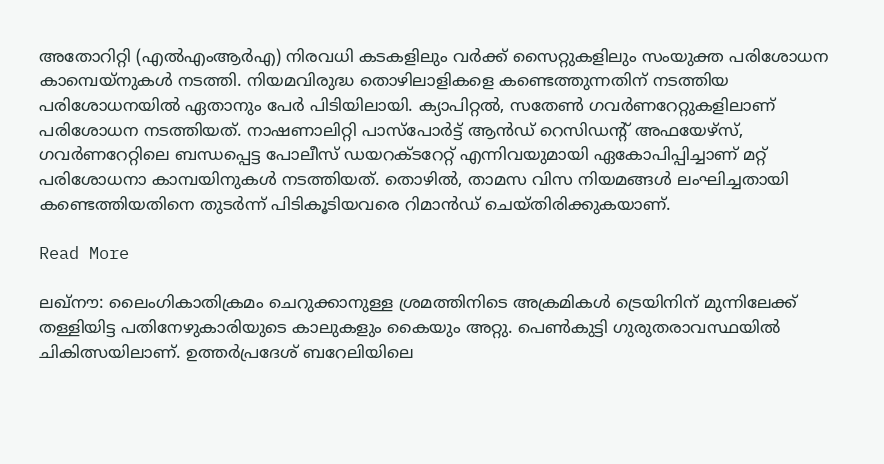അതോറിറ്റി (എൽഎംആർഎ) നിരവധി കടകളിലും വർക്ക് സൈറ്റുകളിലും സംയുക്ത പരിശോധന കാമ്പെയ്‌നുകൾ നടത്തി. നിയമവിരുദ്ധ തൊഴിലാളികളെ കണ്ടെത്തുന്നതിന് നടത്തിയ പരിശോധനയിൽ ഏതാനും പേർ പിടിയിലായി. ക്യാപിറ്റൽ, സതേൺ ഗവർണറേറ്റുകളിലാണ് പരിശോധന നടത്തിയത്. നാഷണാലിറ്റി പാസ്പോർട്ട് ആൻഡ് റെസിഡന്‍റ് അഫയേഴ്സ്, ഗവർണറേറ്റിലെ ബന്ധപ്പെട്ട പോലീസ് ഡയറക്‌ടറേറ്റ് എന്നിവയുമായി ഏകോപിപ്പിച്ചാണ് മറ്റ് പരിശോധനാ കാമ്പയിനുകൾ നടത്തിയത്. തൊഴിൽ, താമസ വിസ നിയമങ്ങൾ ലംഘിച്ചതായി കണ്ടെത്തിയതിനെ തുടർന്ന് പിടികൂടിയവരെ റിമാൻഡ് ചെയ്തിരിക്കുകയാണ്.

Read More

ലഖ്‌നൗ: ലൈംഗികാതിക്രമം ചെറുക്കാനുള്ള ശ്രമത്തിനിടെ അക്രമികള്‍ ട്രെയിനിന് മുന്നിലേക്ക് തള്ളിയിട്ട പതിനേഴുകാരിയുടെ കാലുകളും കൈയും അറ്റു. പെണ്‍കുട്ടി ഗുരുതരാവസ്ഥയില്‍ ചികിത്സയിലാണ്. ഉത്തര്‍പ്രദേശ് ബറേലിയിലെ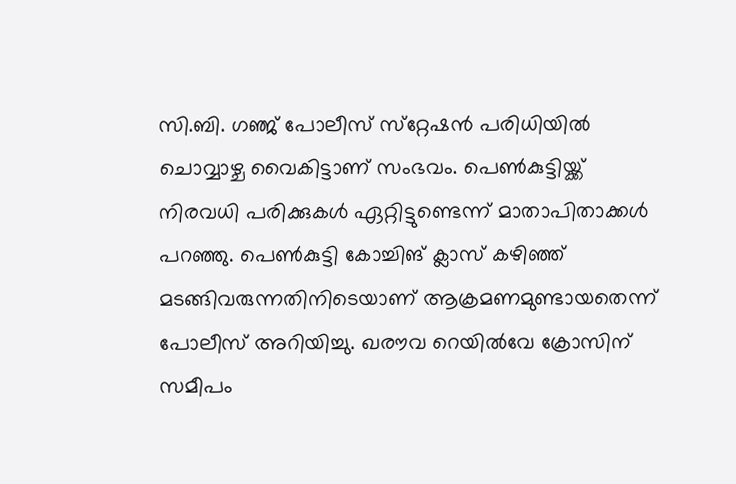സി.ബി. ഗഞ്ജ് പോലീസ് സ്‌റ്റേഷന്‍ പരിധിയില്‍ ചൊവ്വാഴ്ച വൈകിട്ടാണ് സംഭവം. പെണ്‍കുട്ടിയ്ക്ക് നിരവധി പരിക്കുകൾ ഏറ്റിട്ടുണ്ടെന്ന് മാതാപിതാക്കള്‍ പറഞ്ഞു. പെണ്‍കുട്ടി കോച്ചിങ് ക്ലാസ് കഴിഞ്ഞ് മടങ്ങിവരുന്നതിനിടെയാണ് ആക്രമണമുണ്ടായതെന്ന് പോലീസ് അറിയിച്ചു. ഖരൗവ റെയില്‍വേ ക്രോസിന് സമീപം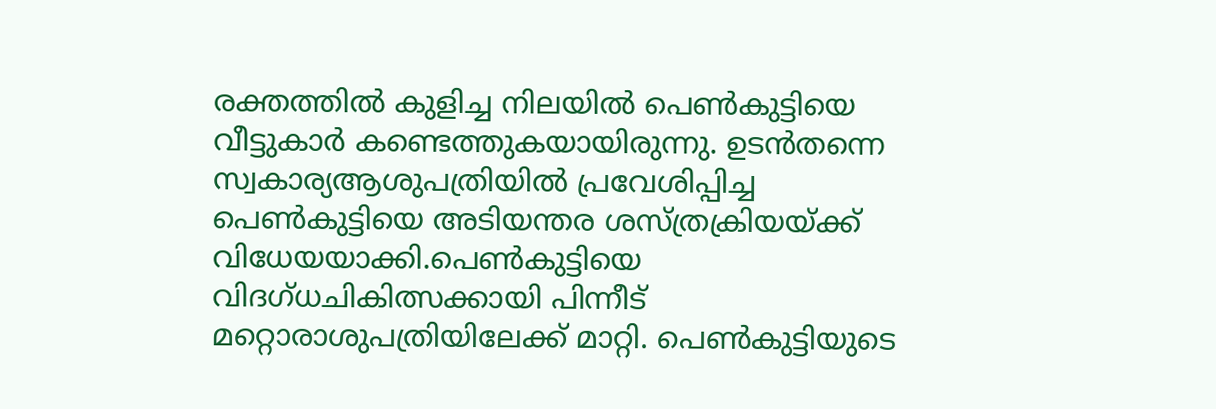രക്തത്തില്‍ കുളിച്ച നിലയില്‍ പെണ്‍കുട്ടിയെ വീട്ടുകാര്‍ കണ്ടെത്തുകയായിരുന്നു. ഉടന്‍തന്നെ സ്വകാര്യആശുപത്രിയില്‍ പ്രവേശിപ്പിച്ച പെണ്‍കുട്ടിയെ അടിയന്തര ശസ്ത്രക്രിയയ്ക്ക് വിധേയയാക്കി.പെണ്‍കുട്ടിയെ വിദഗ്ധചികിത്സക്കായി പിന്നീട് മറ്റൊരാശുപത്രിയിലേക്ക് മാറ്റി. പെണ്‍കുട്ടിയുടെ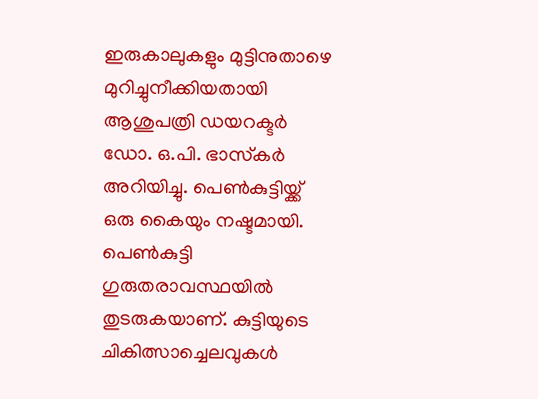ഇരുകാലുകളും മുട്ടിനുതാഴെ മുറിച്ചുനീക്കിയതായി ആശുപത്രി ഡയറക്ടര്‍ ഡോ. ഒ.പി. ഭാസ്‌കര്‍ അറിയിച്ചു. പെണ്‍കുട്ടിയ്ക്ക് ഒരു കൈയും നഷ്ടമായി. പെണ്‍കുട്ടി ഗുരുതരാവസ്ഥയില്‍ തുടരുകയാണ്. കുട്ടിയുടെ ചികിത്സാച്ചെലവുകള്‍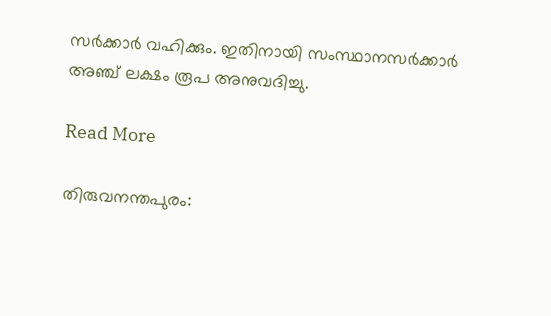സര്‍ക്കാര്‍ വഹിക്കും. ഇതിനായി സംസ്ഥാനസര്‍ക്കാര്‍ അഞ്ച് ലക്ഷം രൂപ അനുവദിച്ചു.

Read More

തിരുവനന്തപുരം: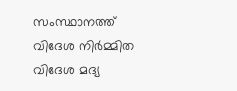സംസ്ഥാനത്ത് വിദേശ നിർമ്മിത വിദേശ മദ്യ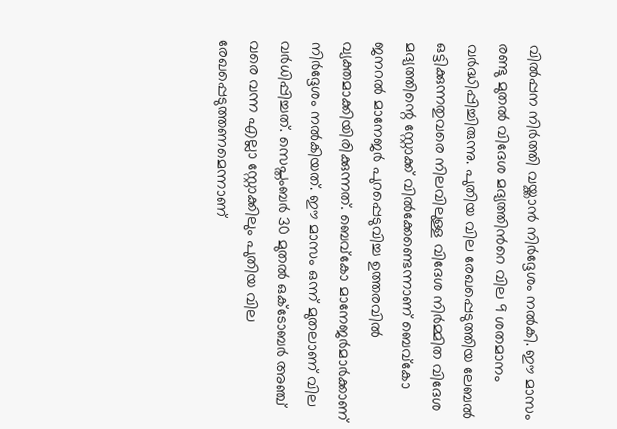വിൽപ്പന നിർത്തി വയ്ക്കാൻ നിർദ്ദേശം നൽകി. ഈ മാസം രണ്ടു മുതൽ വിദേശ മദ്യത്തിൻറെ വില 9 ശതമാനം വർദ്ധിപ്പിച്ചിരുന്നു. പുതിയ വില രേഖപ്പെടുത്തിയ ലേബൽ ഒട്ടിക്കുന്നതുവരെ നിലവിലുള്ള വിദേശ നിർമ്മിത വിദേശ മദ്യത്തിന്റെ സ്റ്റോക്ക് വിൽക്കേണ്ടെന്നാണ് ബെവ്കോ ജനറൽ മാനേജർ പുറപ്പെടുവിച്ച ഉത്തരവിൽ വ്യക്തമാക്കിയിരിക്കുന്നത്. ബെവ്കോ മാനേജർമാർക്കാണ് നിർദ്ദേശം നൽകിയത്. ഈ മാസം ഒന്ന് മുതലാണ് വില വർധിപ്പിച്ചത്. സെപ്തംബർ 30 മുതൽ ഒക്ടോബർ അഞ്ച് വരെ വന്ന എല്ലാ സ്റ്റോക്കിലും പുതിയ വില രേഖപ്പെടുത്തണമെന്നാണ്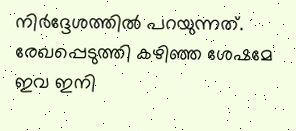നിർദ്ദേശത്തിൽ പറയുന്നത്. രേഖപ്പെടുത്തി കഴിഞ്ഞ ശേഷമേ ഇവ ഇനി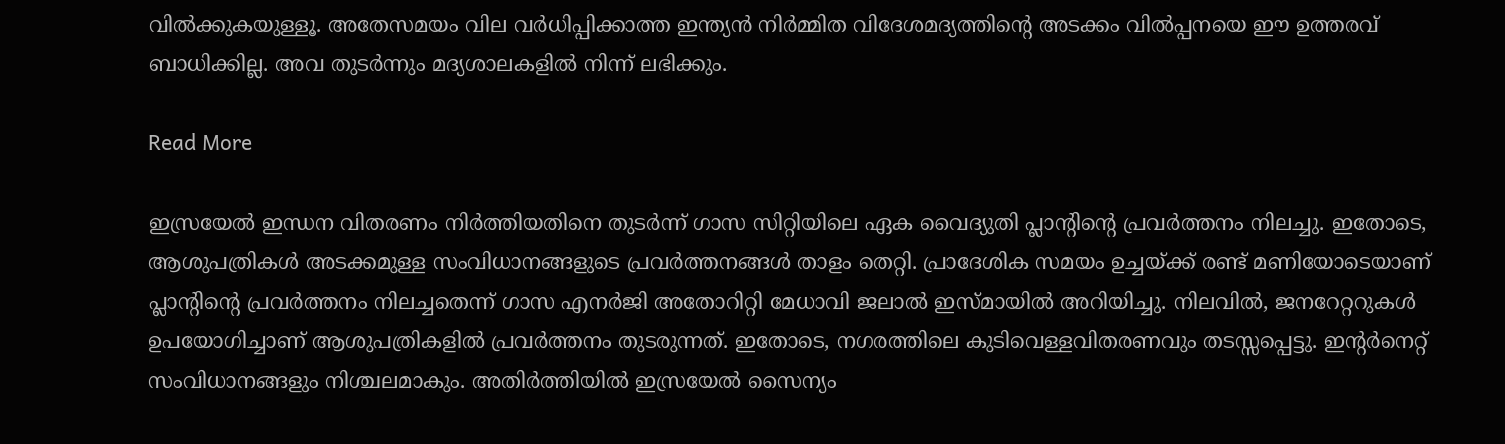വിൽക്കുകയുള്ളൂ. അതേസമയം വില വർധിപ്പിക്കാത്ത ഇന്ത്യൻ നിർമ്മിത വിദേശമദ്യത്തിന്റെ അടക്കം വിൽപ്പനയെ ഈ ഉത്തരവ് ബാധിക്കില്ല. അവ തുടർന്നും മദ്യശാലകളിൽ നിന്ന് ലഭിക്കും.

Read More

ഇസ്രയേല്‍ ഇന്ധന വിതരണം നിര്‍ത്തിയതിനെ തുടര്‍ന്ന് ഗാസ സിറ്റിയിലെ ഏക വൈദ്യുതി പ്ലാന്റിന്റെ പ്രവര്‍ത്തനം നിലച്ചു. ഇതോടെ, ആശുപത്രികള്‍ അടക്കമുള്ള സംവിധാനങ്ങളുടെ പ്രവര്‍ത്തനങ്ങള്‍ താളം തെറ്റി. പ്രാദേശിക സമയം ഉച്ചയ്ക്ക് രണ്ട് മണിയോടെയാണ് പ്ലാന്റിന്റെ പ്രവര്‍ത്തനം നിലച്ചതെന്ന് ഗാസ എനര്‍ജി അതോറിറ്റി മേധാവി ജലാല്‍ ഇസ്മായില്‍ അറിയിച്ചു. നിലവില്‍, ജനറേറ്ററുകള്‍ ഉപയോഗിച്ചാണ് ആശുപത്രികളില്‍ പ്രവര്‍ത്തനം തുടരുന്നത്. ഇതോടെ, നഗരത്തിലെ കുടിവെള്ളവിതരണവും തടസ്സപ്പെട്ടു. ഇന്റര്‍നെറ്റ് സംവിധാനങ്ങളും നിശ്ചലമാകും. അതിര്‍ത്തിയില്‍ ഇസ്രയേല്‍ സൈന്യം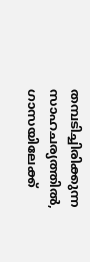തമ്പടിച്ചിരിക്കുന്ന സാഹചര്യത്തില്‍, ഗാസയിലേക്ക്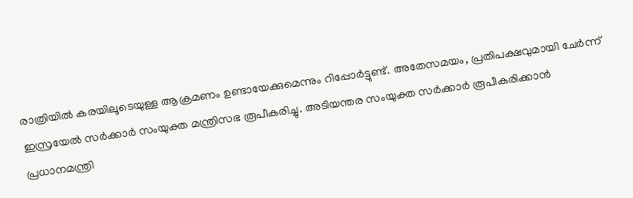രാത്രിയില്‍ കരയിലൂടെയുള്ള ആക്രമണം ഉണ്ടായേക്കുമെന്നും റിപ്പോര്‍ട്ടുണ്ട്. അതേസമയം, പ്രതിപക്ഷവുമായി ചേര്‍ന്ന് ഇസ്രയേല്‍ സര്‍ക്കാര്‍ സംയുക്ത മന്ത്രിസഭ രൂപീകരിച്ചു. അടിയന്തര സംയുക്ത സര്‍ക്കാര്‍ രൂപീകരിക്കാന്‍ പ്രധാനമന്ത്രി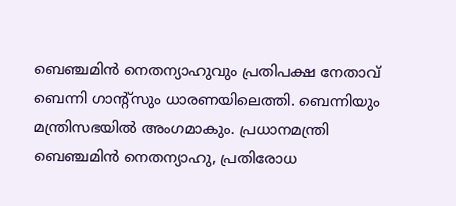ബെഞ്ചമിന്‍ നെതന്യാഹുവും പ്രതിപക്ഷ നേതാവ് ബെന്നി ഗാന്റ്‌സും ധാരണയിലെത്തി. ബെന്നിയും മന്ത്രിസഭയില്‍ അംഗമാകും. പ്രധാനമന്ത്രി ബെഞ്ചമിന്‍ നെതന്യാഹു, പ്രതിരോധ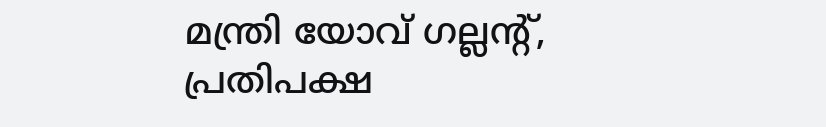മന്ത്രി യോവ് ഗല്ലന്റ്, പ്രതിപക്ഷ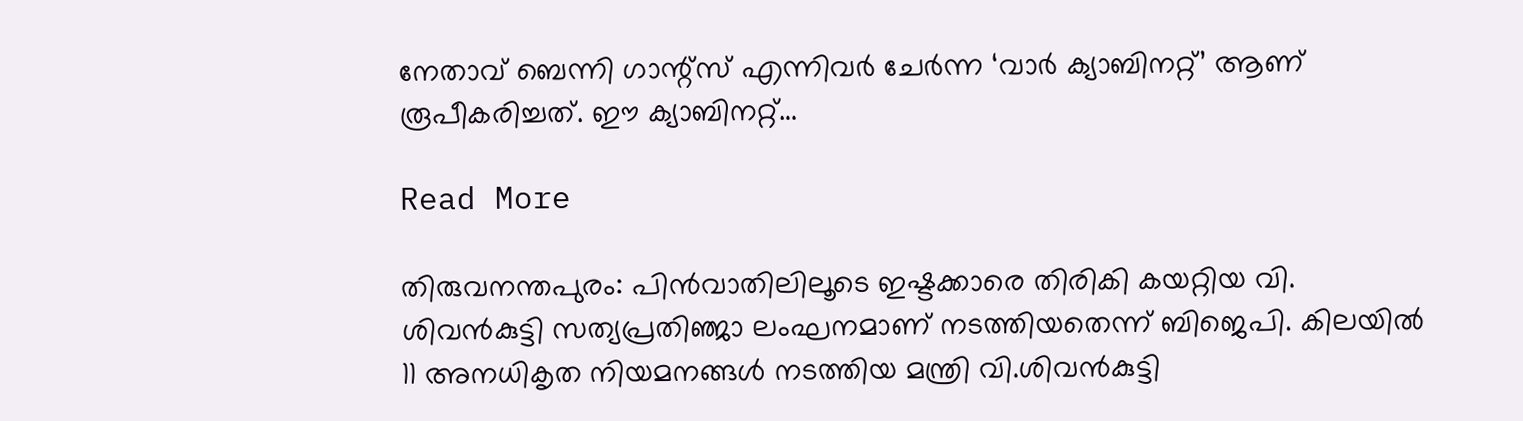നേതാവ് ബെന്നി ഗാന്റ്‌സ് എന്നിവര്‍ ചേര്‍ന്ന ‘വാര്‍ ക്യാബിനറ്റ്’ ആണ് രൂപീകരിച്ചത്. ഈ ക്യാബിനറ്റ്…

Read More

തിരുവനന്തപുരം: പിന്‍വാതിലിലൂടെ ഇഷ്ടക്കാരെ തിരികി കയറ്റിയ വി. ശിവന്‍കുട്ടി സത്യപ്രതിഞ്ജാ ലംഘനമാണ് നടത്തിയതെന്ന് ബിജെപി. കിലയില്‍ 11 അനധികൃത നിയമനങ്ങള്‍ നടത്തിയ മന്ത്രി വി.ശിവന്‍കുട്ടി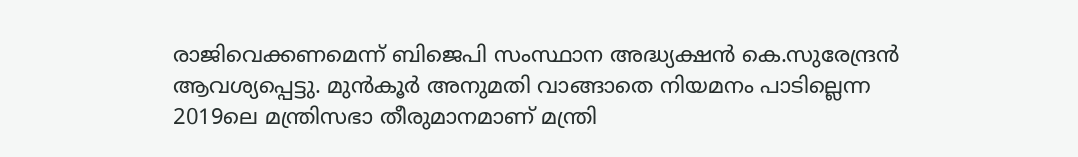രാജിവെക്കണമെന്ന് ബിജെപി സംസ്ഥാന അദ്ധ്യക്ഷന്‍ കെ.സുരേന്ദ്രന്‍ ആവശ്യപ്പെട്ടു. മുന്‍കൂര്‍ അനുമതി വാങ്ങാതെ നിയമനം പാടില്ലെന്ന 2019ലെ മന്ത്രിസഭാ തീരുമാനമാണ് മന്ത്രി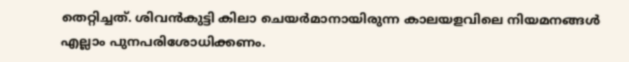തെറ്റിച്ചത്. ശിവന്‍കുട്ടി കിലാ ചെയര്‍മാനായിരുന്ന കാലയളവിലെ നിയമനങ്ങള്‍ എല്ലാം പുനപരിശോധിക്കണം.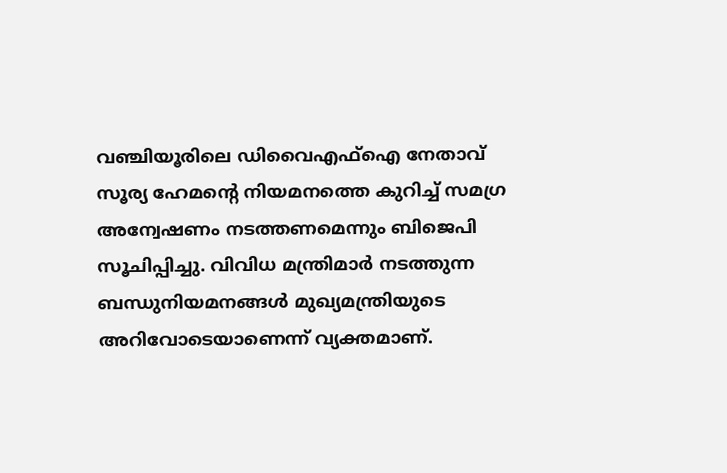വഞ്ചിയൂരിലെ ഡിവൈഎഫ്‌ഐ നേതാവ് സൂര്യ ഹേമന്റെ നിയമനത്തെ കുറിച്ച് സമഗ്ര അന്വേഷണം നടത്തണമെന്നും ബിജെപി സൂചിപ്പിച്ചു. വിവിധ മന്ത്രിമാര്‍ നടത്തുന്ന ബന്ധുനിയമനങ്ങള്‍ മുഖ്യമന്ത്രിയുടെ അറിവോടെയാണെന്ന് വ്യക്തമാണ്.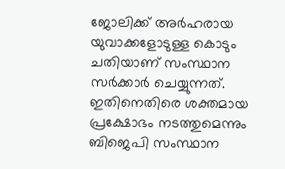ജോലിക്ക് അര്‍ഹരായ യുവാക്കളോടുള്ള കൊടും ചതിയാണ് സംസ്ഥാന സര്‍ക്കാര്‍ ചെയ്യുന്നത്. ഇതിനെതിരെ ശക്തമായ പ്രക്ഷോഭം നടത്തുമെന്നും ബിജെപി സംസ്ഥാന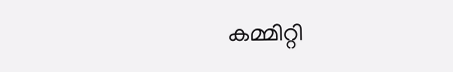കമ്മിറ്റി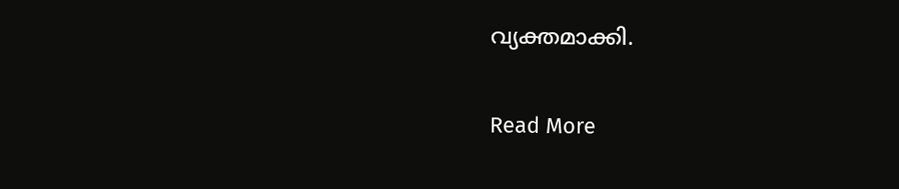വ്യക്തമാക്കി.

Read More